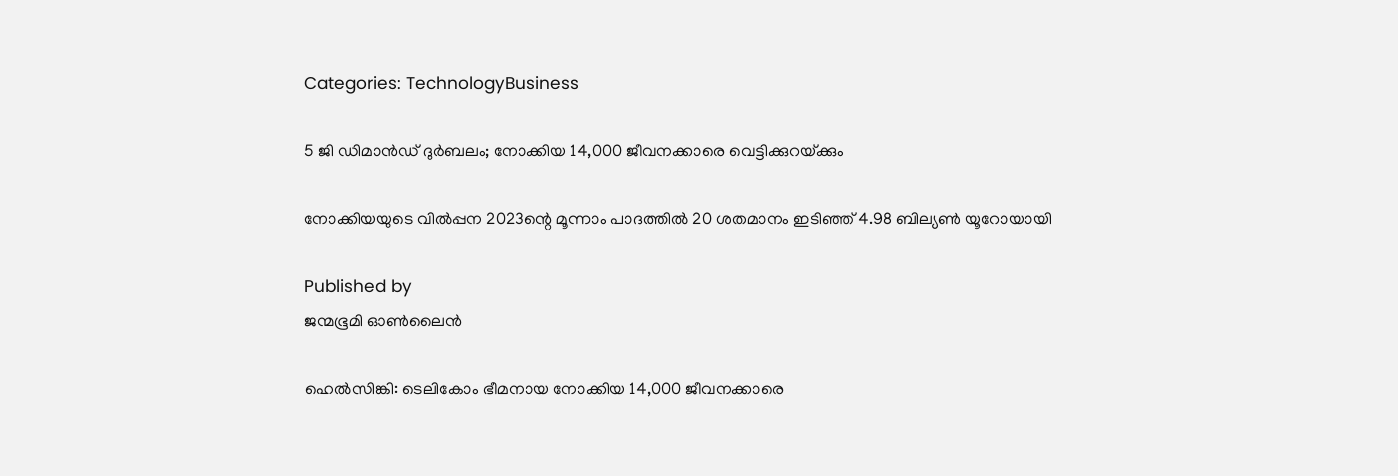Categories: TechnologyBusiness

5 ജി ഡിമാന്‍ഡ് ദുര്‍ബലം; നോക്കിയ 14,000 ജീവനക്കാരെ വെട്ടിക്കുറയ്‌ക്കും

നോക്കിയയുടെ വില്‍പ്പന 2023ന്റെ മൂന്നാം പാദത്തില്‍ 20 ശതമാനം ഇടിഞ്ഞ് 4.98 ബില്യണ്‍ യൂറോയായി

Published by
ജന്മഭൂമി ഓണ്‍ലൈന്‍

ഹെല്‍സിങ്കി: ടെലികോം ഭീമനായ നോക്കിയ 14,000 ജീവനക്കാരെ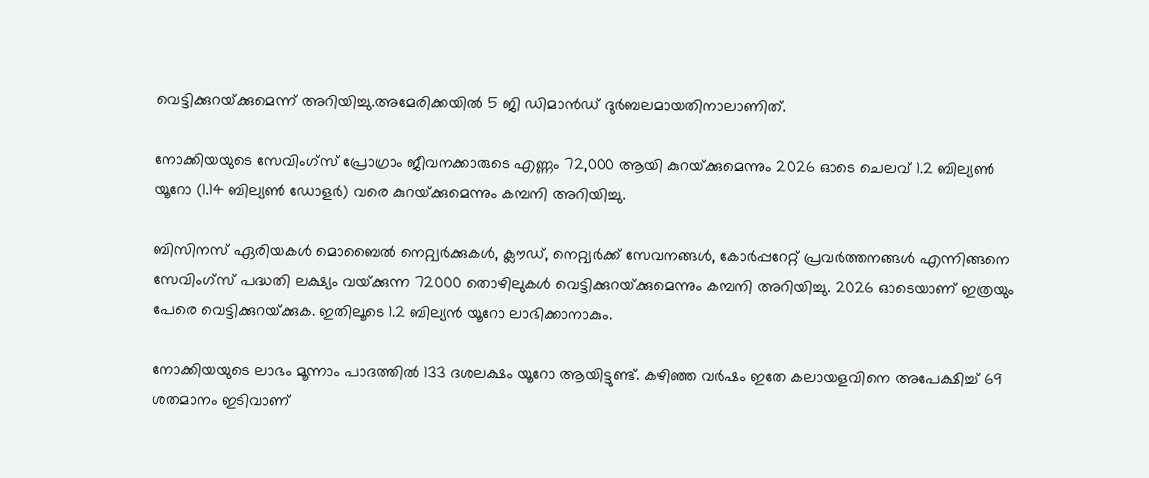വെട്ടിക്കുറയ്‌ക്കുമെന്ന് അറിയിച്ചു.അമേരിക്കയില്‍ 5 ജി ഡിമാന്‍ഡ് ദുര്‍ബലമായതിനാലാണിത്.

നോക്കിയയുടെ സേവിംഗ്‌സ് പ്രോഗ്രാം ജീവനക്കാരുടെ എണ്ണം 72,000 ആയി കുറയ്‌ക്കുമെന്നും 2026 ഓടെ ചെലവ് 1.2 ബില്യണ്‍ യൂറോ (1.14 ബില്യണ്‍ ഡോളര്‍) വരെ കുറയ്‌ക്കുമെന്നും കമ്പനി അറിയിച്ചു.

ബിസിനസ് ഏരിയകള്‍ മൊബൈല്‍ നെറ്റ്വര്‍ക്കുകള്‍, ക്ലൗഡ്, നെറ്റ്വര്‍ക്ക് സേവനങ്ങള്‍, കോര്‍പ്പറേറ്റ് പ്രവര്‍ത്തനങ്ങള്‍ എന്നിങ്ങനെ സേവിംഗ്‌സ് പദ്ധതി ലക്ഷ്യം വയ്‌ക്കുന്ന 72000 തൊഴിലുകള്‍ വെട്ടിക്കുറയ്‌ക്കുമെന്നും കമ്പനി അറിയിച്ചു. 2026 ഓടെയാണ് ഇത്രയും പേരെ വെട്ടിക്കുറയ്‌ക്കുക. ഇതിലൂടെ 1.2 ബില്യന്‍ യൂറോ ലാഭിക്കാനാകും.

നോക്കിയയുടെ ലാഭം മൂന്നാം പാദത്തില്‍ 133 ദശലക്ഷം യൂറോ ആയിട്ടുണ്ട്. കഴിഞ്ഞ വര്‍ഷം ഇതേ കലായളവിനെ അപേക്ഷിച്ച് 69 ശതമാനം ഇടിവാണ്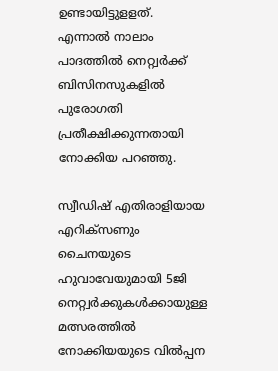ഉണ്ടായിട്ടുളളത്. എന്നാല്‍ നാലാം പാദത്തില്‍ നെറ്റ്വര്‍ക്ക് ബിസിനസുകളില്‍ പുരോഗതി പ്രതീക്ഷിക്കുന്നതായി നോക്കിയ പറഞ്ഞു.

സ്വീഡിഷ് എതിരാളിയായ എറിക്സണും ചൈനയുടെ ഹുവാവേയുമായി 5ജി നെറ്റ്വര്‍ക്കുകള്‍ക്കായുള്ള മത്സരത്തില്‍ നോക്കിയയുടെ വില്‍പ്പന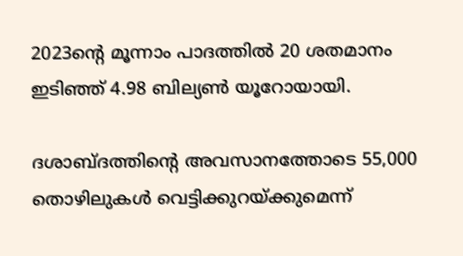2023ന്റെ മൂന്നാം പാദത്തില്‍ 20 ശതമാനം ഇടിഞ്ഞ് 4.98 ബില്യണ്‍ യൂറോയായി.

ദശാബ്ദത്തിന്റെ അവസാനത്തോടെ 55,000 തൊഴിലുകള്‍ വെട്ടിക്കുറയ്‌ക്കുമെന്ന്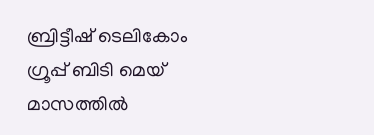ബ്രിട്ടീഷ് ടെലികോം ഗ്രൂപ്പ് ബിടി മെയ് മാസത്തില്‍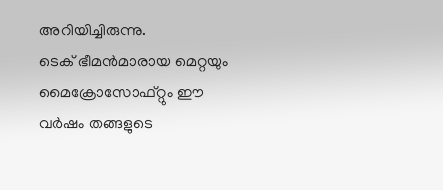അറിയിച്ചിരുന്നു.
ടെക് ഭീമന്‍മാരായ മെറ്റയും മൈക്രോസോഫ്റ്റും ഈ വര്‍ഷം തങ്ങളുടെ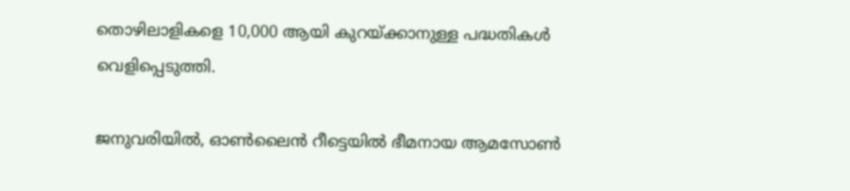തൊഴിലാളികളെ 10,000 ആയി കുറയ്‌ക്കാനുള്ള പദ്ധതികള്‍ വെളിപ്പെടുത്തി.

ജനുവരിയില്‍, ഓണ്‍ലൈന്‍ റീട്ടെയില്‍ ഭീമനായ ആമസോണ്‍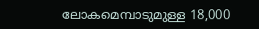ലോകമെമ്പാടുമുള്ള 18,000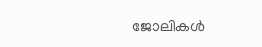ജോലികള്‍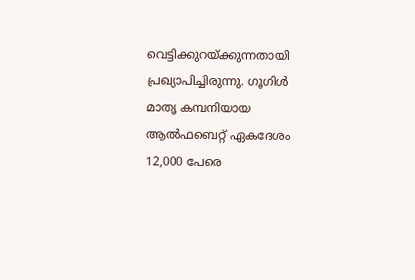വെട്ടിക്കുറയ്‌ക്കുന്നതായി പ്രഖ്യാപിച്ചിരുന്നു. ഗൂഗിള്‍ മാതൃ കമ്പനിയായ ആല്‍ഫബെറ്റ് ഏകദേശം 12,000 പേരെ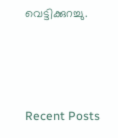വെട്ടിക്കുറച്ചു.



Recent Posts